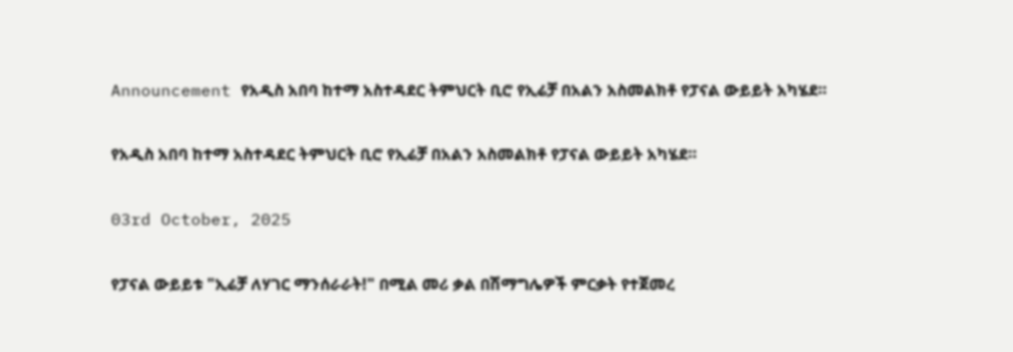Announcement የአዲስ አበባ ከተማ አስተዳደር ትምህርት ቢሮ የኢሬቻ በአልን አስመልክቶ የፓናል ውይይት አካሄደ።

የአዲስ አበባ ከተማ አስተዳደር ትምህርት ቢሮ የኢሬቻ በአልን አስመልክቶ የፓናል ውይይት አካሄደ።

03rd October, 2025

የፓናል ውይይቱ "ኢሬቻ ለሃገር ማንሰራራት!" በሚል መሪ ቃል በሽማግሌዎች ምርቃት የተጀመረ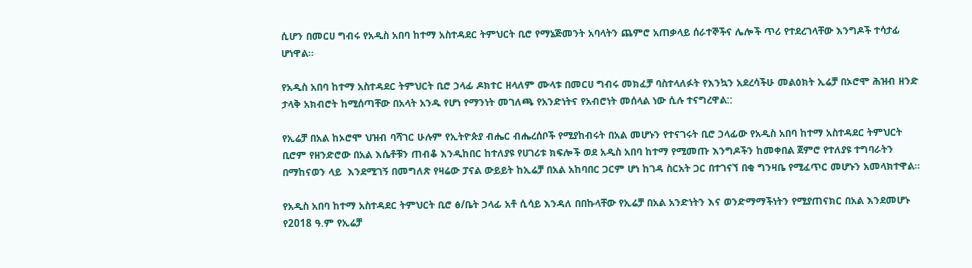ሲሆን በመርሀ ግብሩ የአዲስ አበባ ከተማ አስተዳደር ትምህርት ቢሮ የማኔጅመንት አባላትን ጨምሮ አጠቃላይ ሰራተኞችና ሌሎች ጥሪ የተደረገላቸው እንግዶች ተሳታፊ ሆነዋል።

የአዲስ አበባ ከተማ አስተዳደር ትምህርት ቢሮ ኃላፊ ዶክተር ዘላለም ሙላቱ በመርሀ ግብሩ መክፈቻ ባስተላለፉት የእንኳን አደረሳችሁ መልዕክት ኢሬቻ በኦሮሞ ሕዝብ ዘንድ ታላቅ አክብሮት ከሚሰጣቸው በአላት አንዱ የሆነ የማንነት መገለጫ የአንድነትና የአብሮነት መሰላል ነው ሲሉ ተናግረዋል::

የኢሬቻ በአል ከኦሮሞ ህዝብ ባሻገር ሁሉም የኢትዮጵያ ብሔር ብሔረሰቦች የሚያከብሩት በአል መሆኑን የተናገሩት ቢሮ ኃላፊው የአዲስ አበባ ከተማ አስተዳደር ትምህርት ቢሮም የዘንድሮው በአል እሴቶቹን ጠብቆ እንዲከበር ከተለያዩ የሀገሪቱ ክፍሎች ወደ አዲስ አበባ ከተማ የሚመጡ እንግዶችን ከመቀበል ጀምሮ የተለያዩ ተግባራትን በማከናወን ላይ  እንደሚገኝ በመግለጽ የዛሬው ፓናል ውይይት ከኢሬቻ በአል አከባበር ጋርም ሆነ ከገዳ ስርአት ጋር በተገናኘ በቂ ግንዛቤ የሚፈጥር መሆኑን አመላክተዋል።

የአዲስ አበባ ከተማ አስተዳደር ትምህርት ቢሮ ፅ/ቤት ኃላፊ አቶ ሲሳይ እንዳለ በበኩላቸው የኢሬቻ በአል አንድነትን እና ወንድማማችነትን የሚያጠናክር በአል እንደመሆኑ የ2018 ዓ.ም የኢሬቻ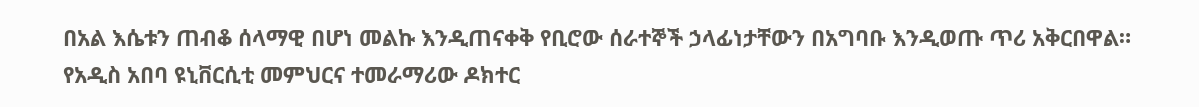በአል እሴቱን ጠብቆ ሰላማዊ በሆነ መልኩ እንዲጠናቀቅ የቢሮው ሰራተኞች ኃላፊነታቸውን በአግባቡ እንዲወጡ ጥሪ አቅርበዋል።
የአዲስ አበባ ዩኒቨርሲቲ መምህርና ተመራማሪው ዶክተር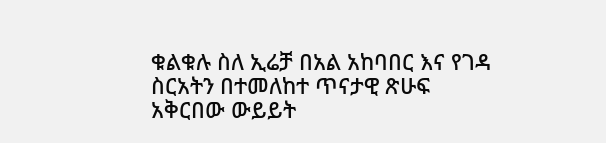ቁልቁሉ ስለ ኢሬቻ በአል አከባበር እና የገዳ ስርአትን በተመለከተ ጥናታዊ ጽሁፍ አቅርበው ውይይት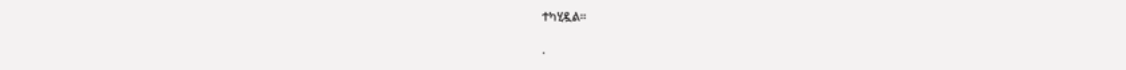ተካሂዷል።

.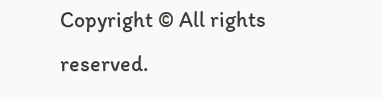Copyright © All rights reserved.